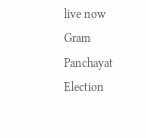live now
Gram Panchayat Election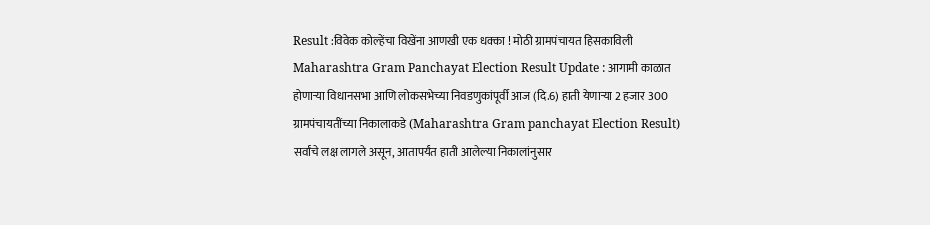Result :विवेक कोल्हेंचा विखेंना आणखी एक धक्का ! मोठी ग्रामपंचायत हिसकाविली
Maharashtra Gram Panchayat Election Result Update : आगामी काळात होणाऱ्या विधानसभा आणि लोकसभेच्या निवडणुकांपूर्वी आज (दि.6) हाती येणाऱ्या 2 हजार 300 ग्रामपंचायतींच्या निकालाकडे (Maharashtra Gram panchayat Election Result) सर्वांचे लक्ष लागले असून, आतापर्यंत हाती आलेल्या निकालांनुसार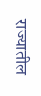राज्यातील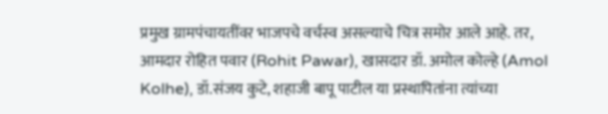प्रमुख ग्रामपंचायतींवर भाजपचे वर्चस्व असल्याचे चित्र समोर आले आहे. तर, आमदार रोहित पवार (Rohit Pawar), खासदार डॉ. अमोल कोल्हे (Amol Kolhe), डॉ.संजय कुटे, शहाजी बापू पाटील या प्रस्थापितांना त्यांच्या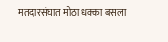मतदारसंघात मोठा धक्का बसला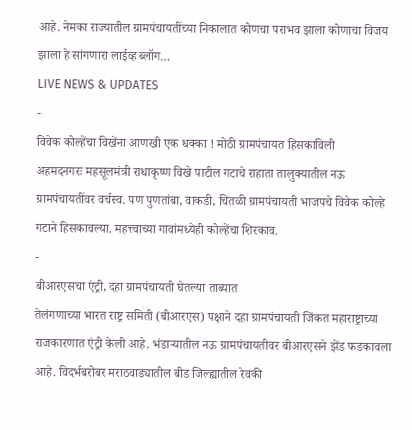आहे. नेमका राज्यातील ग्रामपंचायतींच्या निकालात कोणचा पराभव झाला कोणाचा विजय झाला हे सांगणारा लाईव्ह ब्लॉग…
LIVE NEWS & UPDATES
-
विवेक कोल्हेंचा विखेंना आणखी एक धक्का ! मोठी ग्रामपंचायत हिसकाविली
अहमदनगरः महसूलमंत्री राधाकृष्ण विखे पाटील गटाचे राहाता तालुक्यातील नऊ ग्रामपंचायतींवर वर्चस्व. पण पुणतांबा, वाकडी, चितळी ग्रामपंचायती भाजपचे विवेक कोल्हे गटाने हिसकावल्या. महत्त्वाच्या गावांमध्येही कोल्हेंचा शिरकाव.
-
बीआरएसचा एंट्री, दहा ग्रामपंचायती घेतल्या ताब्यात
तेलंगणाच्या भारत राष्ट्र समिती (बीआरएस) पक्षाने दहा ग्रामपंचायती जिंकत महाराष्ट्राच्या राजकारणात एंट्री केली आहे. भंडाऱ्यातील नऊ ग्रामपंचायतीवर बीआरएसने झेंड फडकावला आहे. विदर्भबरोबर मराठवाड्यातील बीड जिल्ह्यातील रेवकी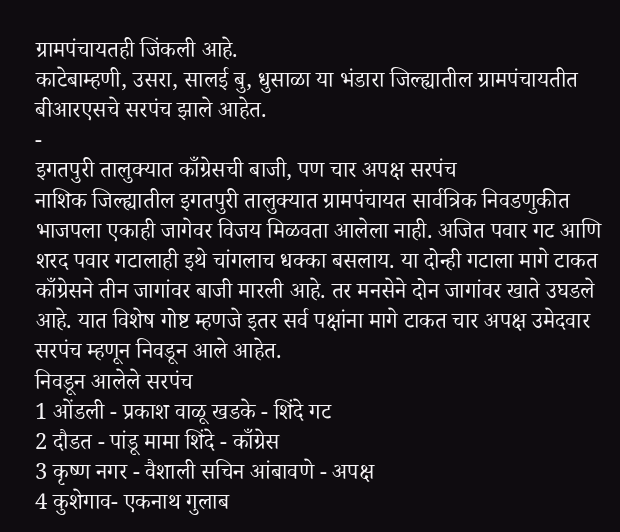ग्रामपंचायतही जिंकली आहे.
काटेबाम्हणी, उसरा, सालई बु, धुसाळा या भंडारा जिल्ह्यातील ग्रामपंचायतीत बीआरएसचे सरपंच झाले आहेत.
-
इगतपुरी तालुक्यात काँग्रेसची बाजी, पण चार अपक्ष सरपंच
नाशिक जिल्ह्यातील इगतपुरी तालुक्यात ग्रामपंचायत सार्वत्रिक निवडणुकीत भाजपला एकाही जागेवर विजय मिळवता आलेला नाही. अजित पवार गट आणि शरद पवार गटालाही इथे चांगलाच धक्का बसलाय. या दोन्ही गटाला मागे टाकत काँग्रेसने तीन जागांवर बाजी मारली आहे. तर मनसेने दोन जागांवर खाते उघडले आहे. यात विशेष गोष्ट म्हणजे इतर सर्व पक्षांना मागे टाकत चार अपक्ष उमेदवार सरपंच म्हणून निवडून आले आहेत.
निवडून आलेले सरपंच
1 ओंडली - प्रकाश वाळू खडके - शिंदे गट
2 दौडत - पांडू मामा शिंदे - काँग्रेस
3 कृष्ण नगर - वैशाली सचिन आंबावणे - अपक्ष
4 कुशेगाव- एकनाथ गुलाब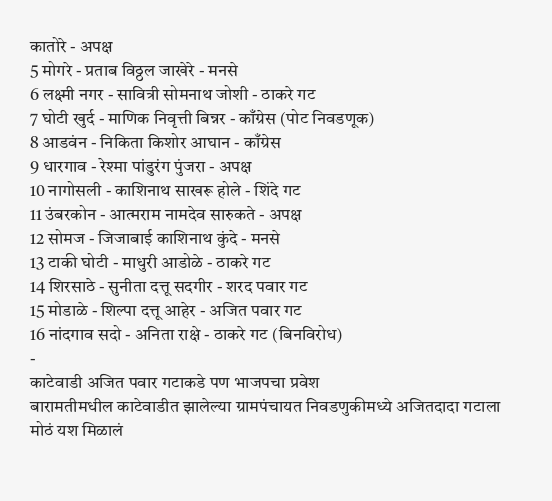कातोरे - अपक्ष
5 मोगरे - प्रताब विठ्ठल जाखेरे - मनसे
6 लक्ष्मी नगर - सावित्री सोमनाथ जोशी - ठाकरे गट
7 घोटी खुर्द - माणिक निवृत्ती बिन्नर - काँग्रेस (पोट निवडणूक)
8 आडवंन - निकिता किशोर आघान - काँग्रेस
9 धारगाव - रेश्मा पांडुरंग पुंजरा - अपक्ष
10 नागोसली - काशिनाथ साखरू होले - शिंदे गट
11 उंबरकोन - आत्मराम नामदेव सारुकते - अपक्ष
12 सोमज - जिजाबाई काशिनाथ कुंदे - मनसे
13 टाकी घोटी - माधुरी आडोळे - ठाकरे गट
14 शिरसाठे - सुनीता दत्तू सदगीर - शरद पवार गट
15 मोडाळे - शिल्पा दत्तू आहेर - अजित पवार गट
16 नांदगाव सदो - अनिता राक्षे - ठाकरे गट (बिनविरोध)
-
काटेवाडी अजित पवार गटाकडे पण भाजपचा प्रवेश
बारामतीमधील काटेवाडीत झालेल्या ग्रामपंचायत निवडणुकीमध्ये अजितदादा गटाला मोठं यश मिळालं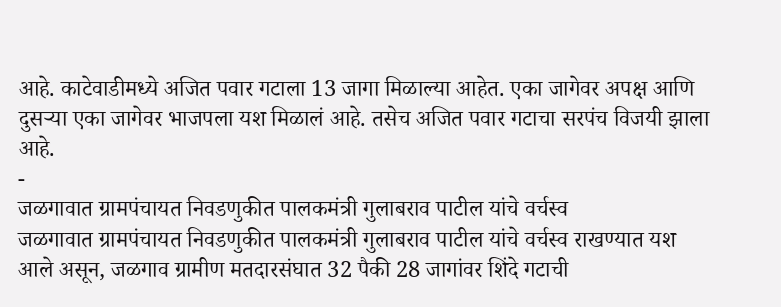आहे. काटेवाडीमध्ये अजित पवार गटाला 13 जागा मिळाल्या आहेत. एका जागेवर अपक्ष आणि दुसऱ्या एका जागेवर भाजपला यश मिळालं आहे. तसेच अजित पवार गटाचा सरपंच विजयी झाला आहे.
-
जळगावात ग्रामपंचायत निवडणुकीत पालकमंत्री गुलाबराव पाटील यांचे वर्चस्व
जळगावात ग्रामपंचायत निवडणुकीत पालकमंत्री गुलाबराव पाटील यांचे वर्चस्व राखण्यात यश आले असून, जळगाव ग्रामीण मतदारसंघात 32 पैकी 28 जागांवर शिंदे गटाची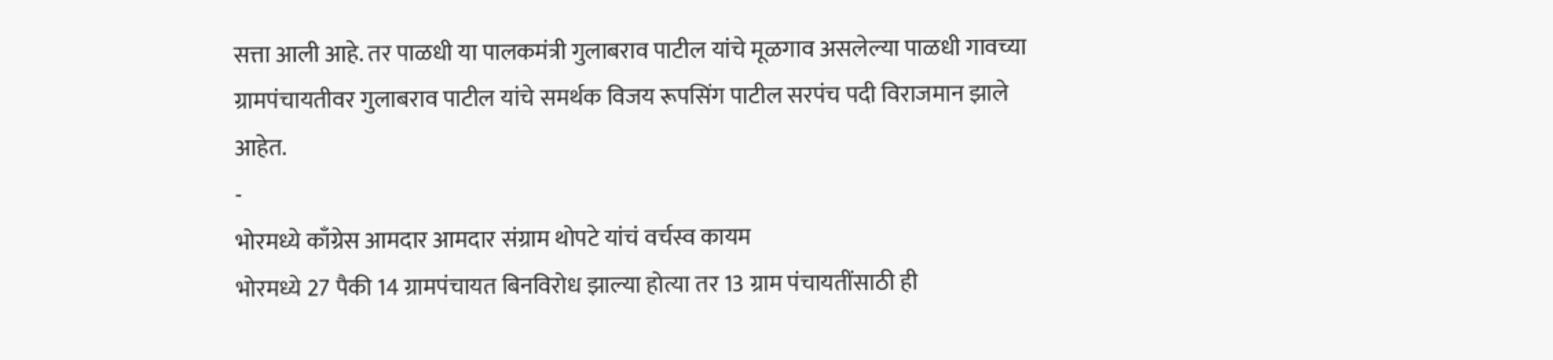सत्ता आली आहे. तर पाळधी या पालकमंत्री गुलाबराव पाटील यांचे मूळगाव असलेल्या पाळधी गावच्या ग्रामपंचायतीवर गुलाबराव पाटील यांचे समर्थक विजय रूपसिंग पाटील सरपंच पदी विराजमान झाले आहेत.
-
भोरमध्ये काँग्रेस आमदार आमदार संग्राम थोपटे यांचं वर्चस्व कायम
भोरमध्ये 27 पैकी 14 ग्रामपंचायत बिनविरोध झाल्या होत्या तर 13 ग्राम पंचायतींसाठी ही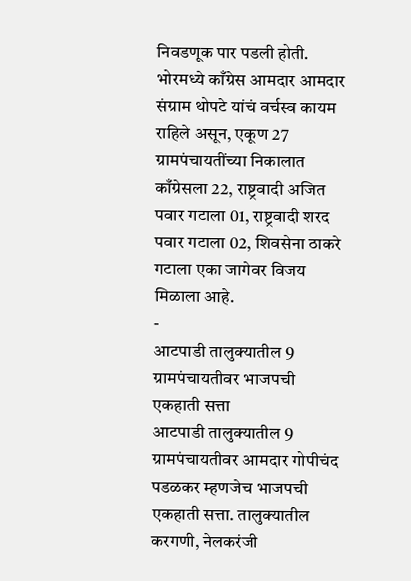निवडणूक पार पडली होती. भोरमध्ये काँग्रेस आमदार आमदार संग्राम थोपटे यांचं वर्चस्व कायम राहिले असून, एकूण 27 ग्रामपंचायतींच्या निकालात काँग्रेसला 22, राष्ट्रवादी अजित पवार गटाला 01, राष्ट्रवादी शरद पवार गटाला 02, शिवसेना ठाकरे गटाला एका जागेवर विजय मिळाला आहे.
-
आटपाडी तालुक्यातील 9 ग्रामपंचायतीवर भाजपची एकहाती सत्ता
आटपाडी तालुक्यातील 9 ग्रामपंचायतीवर आमदार गोपीचंद पडळकर म्हणजेच भाजपची एकहाती सत्ता. तालुक्यातील करगणी, नेलकरंजी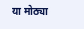या मोठ्या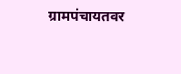ग्रामपंचायतवर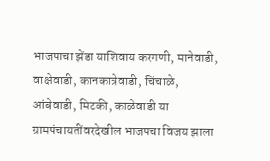भाजपाचा झेंडा याशिवाय करगणी, मानेवाडी, वाक्षेवाडी, कानकात्रेवाडी, चिंचाळे, आंबेवाडी, मिटकी, काळेवाडी या ग्रामपंचायतींवरदेखील भाजपचा विजय झाला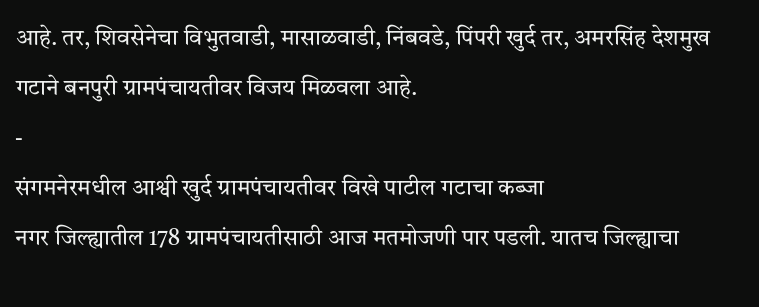आहे. तर, शिवसेनेचा विभुतवाडी, मासाळवाडी, निंबवडे, पिंपरी खुर्द तर, अमरसिंह देशमुख गटाने बनपुरी ग्रामपंचायतीवर विजय मिळवला आहे.
-
संगमनेरमधील आश्वी खुर्द ग्रामपंचायतीवर विखे पाटील गटाचा कब्जा
नगर जिल्ह्यातील 178 ग्रामपंचायतीसाठी आज मतमोजणी पार पडली. यातच जिल्ह्याचा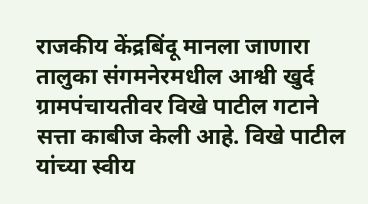राजकीय केंद्रबिंदू मानला जाणारा तालुका संगमनेरमधील आश्वी खुर्द ग्रामपंचायतीवर विखे पाटील गटाने सत्ता काबीज केली आहे. विखे पाटील यांच्या स्वीय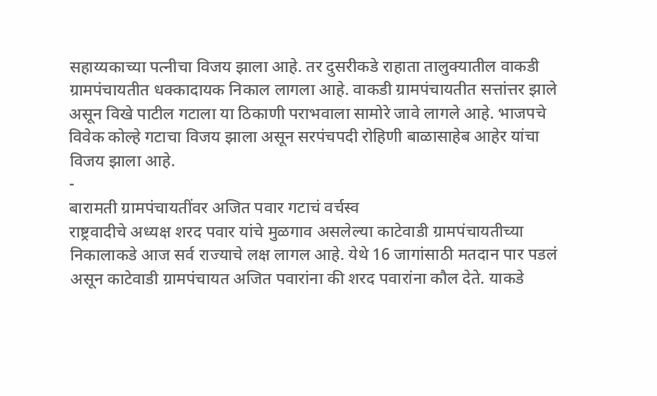सहाय्यकाच्या पत्नीचा विजय झाला आहे. तर दुसरीकडे राहाता तालुक्यातील वाकडी ग्रामपंचायतीत धक्कादायक निकाल लागला आहे. वाकडी ग्रामपंचायतीत सत्तांत्तर झाले असून विखे पाटील गटाला या ठिकाणी पराभवाला सामोरे जावे लागले आहे. भाजपचे विवेक कोल्हे गटाचा विजय झाला असून सरपंचपदी रोहिणी बाळासाहेब आहेर यांचा विजय झाला आहे.
-
बारामती ग्रामपंचायतींवर अजित पवार गटाचं वर्चस्व
राष्ट्रवादीचे अध्यक्ष शरद पवार यांचे मुळगाव असलेल्या काटेवाडी ग्रामपंचायतीच्या निकालाकडे आज सर्व राज्याचे लक्ष लागल आहे. येथे 16 जागांसाठी मतदान पार पडलं असून काटेवाडी ग्रामपंचायत अजित पवारांना की शरद पवारांना कौल देते. याकडे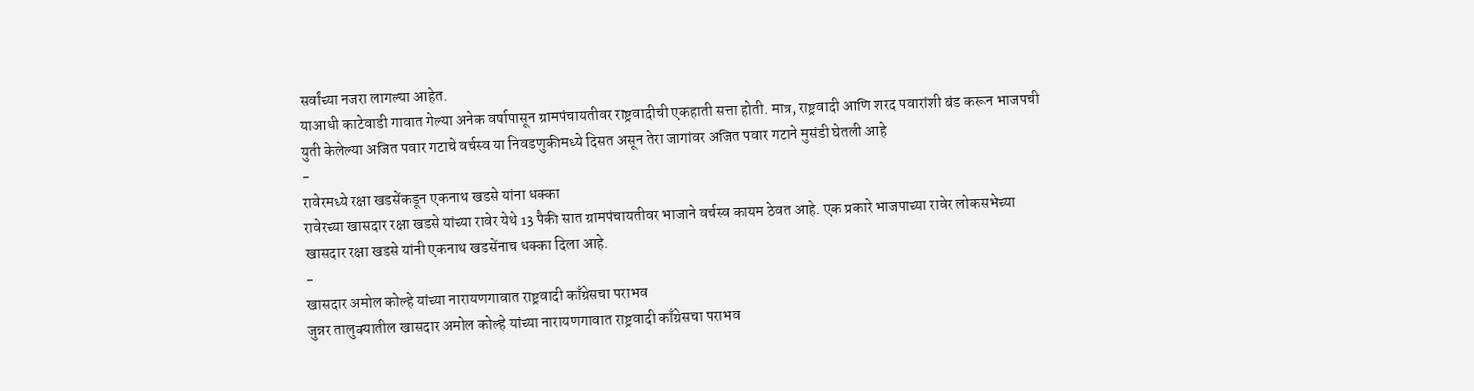सर्वांच्या नजरा लागल्या आहेत.
याआधी काटेवाडी गावात गेल्या अनेक वर्षापासून ग्रामपंचायतीवर राष्ट्रवादीची एकहाती सत्ता होती. मात्र, राष्ट्रवादी आणि शरद पवारांशी बंड करून भाजपची युती केलेल्या अजित पवार गटाचे वर्चस्व या निवडणुकीमध्ये दिसत असून तेरा जागांवर अजित पवार गटाने मुसंडी घेतली आहे
-
रावेरमध्ये रक्षा खडसेंकडून एकनाथ खडसे यांना धक्का
रावेरच्या खासदार रक्षा खडसे यांच्या रावेर येथे 13 पैकी सात ग्रामपंचायतीवर भाजाने वर्चस्व कायम ठेवत आहे. एक प्रकारे भाजपाच्या रावेर लोकसभेच्या खासदार रक्षा खडसे यांनी एकनाथ खडसेंनाच धक्का दिला आहे.
-
खासदार अमोल कोल्हे यांच्या नारायणगावात राष्ट्रवादी काँग्रेसचा पराभव
जुन्नर तालुक्यातील खासदार अमोल कोल्हे यांच्या नारायणगावात राष्ट्रवादी काँग्रेसचा पराभव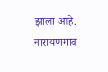झाला आहे. नारायणगाव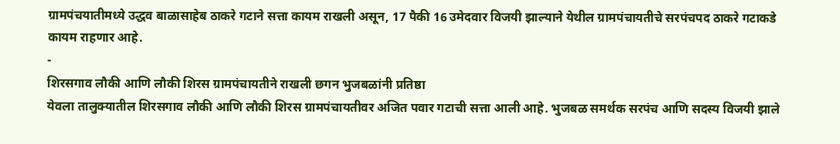ग्रामपंचयातीमध्ये उद्धव बाळासाहेब ठाकरे गटाने सत्ता कायम राखली असून, 17 पैकी 16 उमेदवार विजयी झाल्याने येथील ग्रामपंचायतीचे सरपंचपद ठाकरे गटाकडे कायम राहणार आहे.
-
शिरसगाव लौकी आणि लौकी शिरस ग्रामपंचायतीने राखली छगन भुजबळांनी प्रतिष्ठा
येवला तालुक्यातील शिरसगाव लौकी आणि लौकी शिरस ग्रामपंचायतीवर अजित पवार गटाची सत्ता आली आहे. भुजबळ समर्थक सरपंच आणि सदस्य विजयी झाले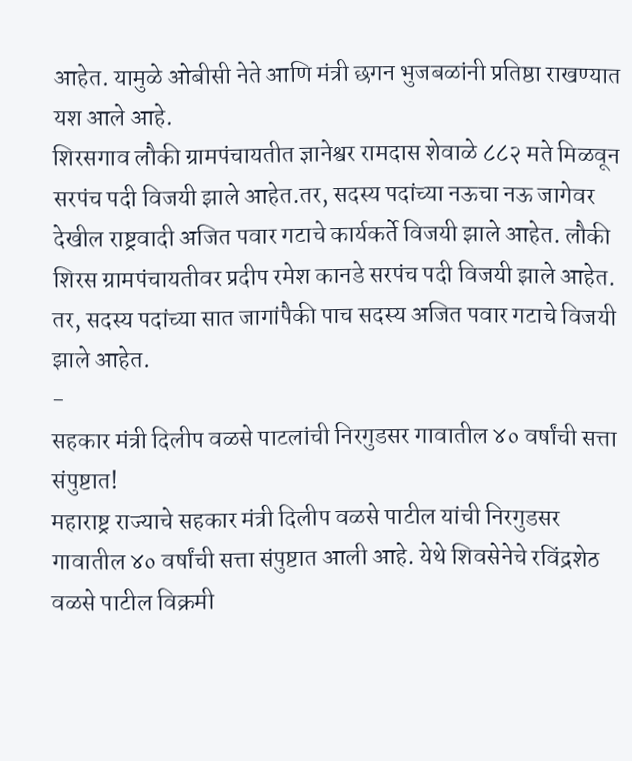आहेत. यामुळे ओबीसी नेते आणि मंत्री छगन भुजबळांनी प्रतिष्ठा राखण्यात यश आले आहे.
शिरसगाव लौकी ग्रामपंचायतीत ज्ञानेश्वर रामदास शेवाळे ८८२ मते मिळवून सरपंच पदी विजयी झाले आहेत.तर, सदस्य पदांच्या नऊचा नऊ जागेवर देखील राष्ट्रवादी अजित पवार गटाचे कार्यकर्ते विजयी झाले आहेत. लौकी शिरस ग्रामपंचायतीवर प्रदीप रमेश कानडे सरपंच पदी विजयी झाले आहेत. तर, सदस्य पदांच्या सात जागांपैकी पाच सदस्य अजित पवार गटाचे विजयी झाले आहेत.
-
सहकार मंत्री दिलीप वळसे पाटलांची निरगुडसर गावातील ४० वर्षांची सत्ता संपुष्टात!
महाराष्ट्र राज्याचे सहकार मंत्री दिलीप वळसे पाटील यांची निरगुडसर गावातील ४० वर्षांची सत्ता संपुष्टात आली आहे. येथे शिवसेनेचे रविंद्रशेठ वळसे पाटील विक्रमी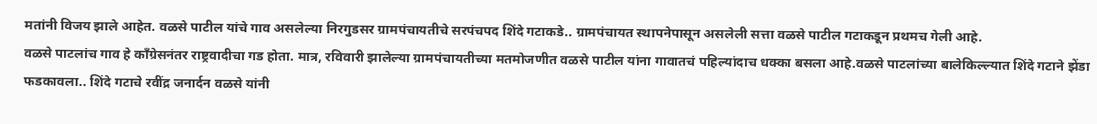मतांनी विजय झाले आहेत. वळसे पाटील यांचे गाव असलेल्या निरगुडसर ग्रामपंचायतीचे सरपंचपद शिंदे गटाकडे.. ग्रामपंचायत स्थापनेपासून असलेली सत्ता वळसे पाटील गटाकडून प्रथमच गेली आहे.
वळसे पाटलांच गाव हे काँग्रेसनंतर राष्ट्रवादीचा गड होता. मात्र, रविवारी झालेल्या ग्रामपंचायतीच्या मतमोजणीत वळसे पाटील यांना गावातचं पहिल्यांदाच धक्का बसला आहे.वळसे पाटलांच्या बालेकिल्ल्यात शिंदे गटाने झेंडा फडकावला.. शिंदे गटाचे रवींद्र जनार्दन वळसे यांनी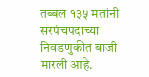तब्बल १३५ मतांनी सरपंचपदाच्या निवडणुकीत बाजी मारली आहे.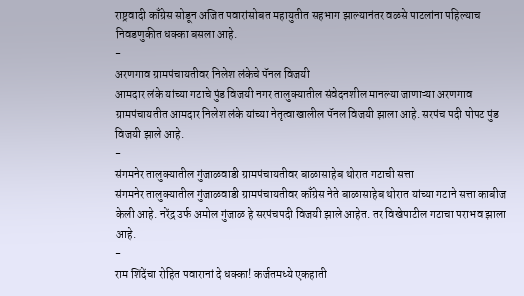राष्ट्रवादी काँग्रेस सोडून अजित पवारांसोबत महायुतीत सहभाग झाल्यानंतर वळसे पाटलांना पहिल्याच निवडणुकीत धक्का बसला आहे.
-
अरणगाव ग्रामपंचायतीवर निलेश लंकेचे पॅनल विजयी
आमदार लंके यांच्या गटाचे पुंड विजयी नगर तालुक्यातील संवेदनशील मानल्या जाणाऱ्या अरणगाव ग्रामपंचायतीत आमदार निलेश लंके यांच्या नेतृत्वाखालील पॅनल विजयी झाला आहे. सरपंच पदी पोपट पुंड विजयी झाले आहे.
-
संगमनेर तालुक्यातील गुंजाळवाडी ग्रामपंचायतीवर बाळासाहेब थोरात गटाची सत्ता
संगमनेर तालुक्यातील गुंजाळवाडी ग्रामपंचायतीवर काँग्रेस नेते बाळासाहेब थोरात यांच्या गटाने सत्ता काबीज केली आहे. नरेंद्र उर्फ अमोल गुंजाळ हे सरपंचपदी विजयी झाले आहेत. तर विखेपाटील गटाचा पराभव झाला आहे.
-
राम शिंदेंचा रोहित पवारानां दे धक्का! कर्जतमध्ये एकहाती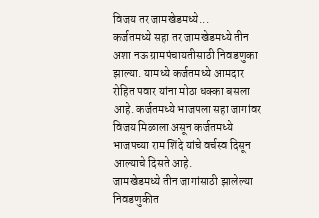विजय तर जामखेडमध्ये...
कर्जतमध्ये सहा तर जामखेडमध्ये तीन अशा नऊ ग्रामपंचायतीसाठी निवडणुका झाल्या. यामध्ये कर्जतमध्ये आमदार रोहित पवार यांना मोठा धक्का बसला आहे. कर्जतमध्ये भाजपला सहा जागांवर विजय मिळाला असून कर्जतमध्ये भाजपच्या राम शिंदे यांचे वर्चस्व दिसून आल्याचे दिसते आहे.
जामखेडमध्ये तीन जागांसाठी झालेल्या निवडणुकीत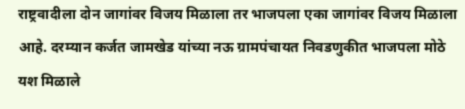राष्ट्रवादीला दोन जागांवर विजय मिळाला तर भाजपला एका जागांवर विजय मिळाला आहे. दरम्यान कर्जत जामखेड यांच्या नऊ ग्रामपंचायत निवडणुकीत भाजपला मोठे यश मिळाले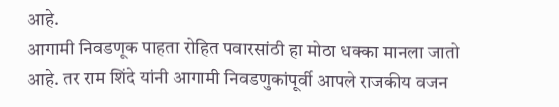आहे.
आगामी निवडणूक पाहता रोहित पवारसांठी हा मोठा धक्का मानला जातो आहे. तर राम शिंदे यांनी आगामी निवडणुकांपूर्वी आपले राजकीय वजन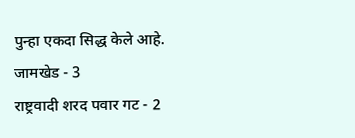पुन्हा एकदा सिद्ध केले आहे.
जामखेड - 3
राष्ट्रवादी शरद पवार गट - 2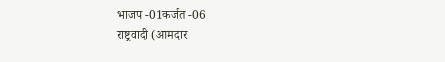भाजप -01कर्जत -06
राष्ट्रवादी (आमदार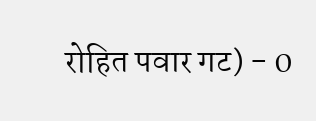रोहित पवार गट) - 0